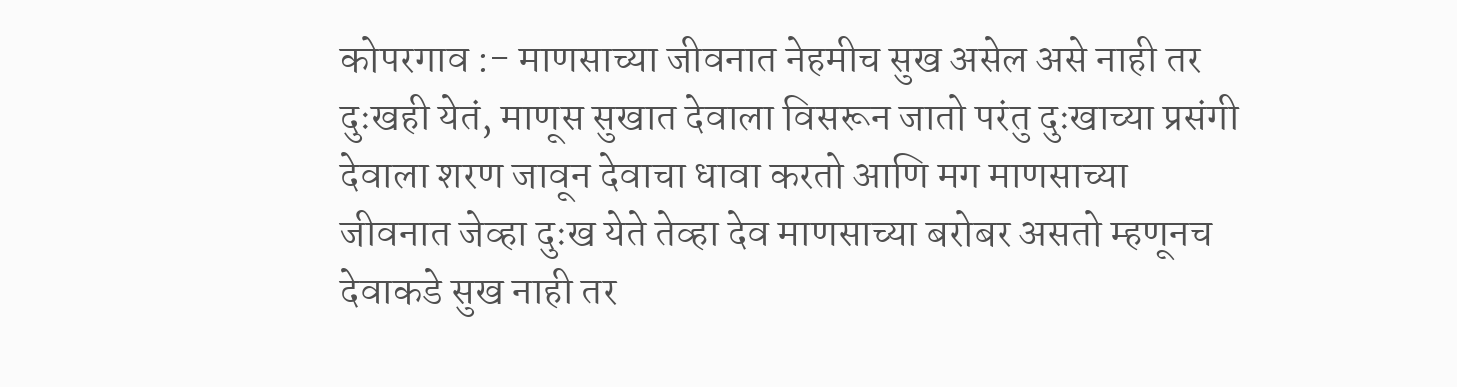कोपरगाव :- माणसाच्या जीवनात नेहमीच सुख असेल असे नाही तर दुःखही येतं, माणूस सुखात देवाला विसरून जातो परंतु दुःखाच्या प्रसंगी देवाला शरण जावून देवाचा धावा करतो आणि मग माणसाच्या जीवनात जेव्हा दुःख येते तेव्हा देव माणसाच्या बरोबर असतो म्हणूनच
देवाकडे सुख नाही तर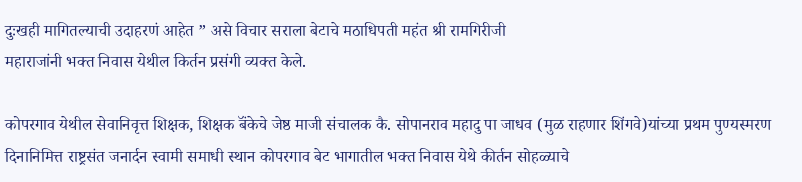दुःखही मागितल्याची उदाहरणं आहेत ” असे विचार सराला बेटाचे मठाधिपती महंत श्री रामगिरीजी
महाराजांनी भक्त निवास येथील किर्तन प्रसंगी व्यक्त केले.

कोपरगाव येथील सेवानिवृत्त शिक्षक, शिक्षक बॅंकेचे जेष्ठ माजी संचालक कै. सोपानराव महादु पा जाधव (मुळ राहणार शिंगवे)यांच्या प्रथम पुण्यस्मरण दिनानिमित्त राष्ट्रसंत जनार्दन स्वामी समाधी स्थान कोपरगाव बेट भागातील भक्त निवास येथे कीर्तन सोहळ्याचे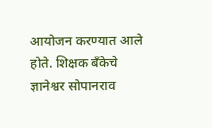आयोजन करण्यात आले होते. शिक्षक बॅंकेचे ज्ञानेश्वर सोपानराव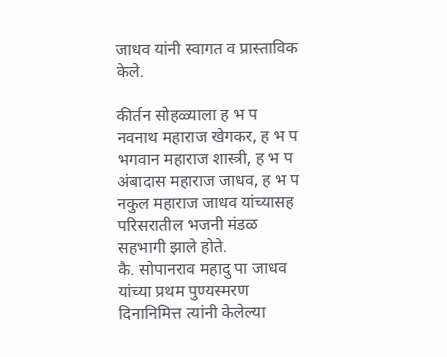जाधव यांनी स्वागत व प्रास्ताविक केले.

कीर्तन सोहळ्याला ह भ प नवनाथ महाराज खेगकर, ह भ प भगवान महाराज शास्त्री, ह भ प अंबादास महाराज जाधव, ह भ प नकुल महाराज जाधव यांच्यासह परिसरातील भजनी मंडळ सहभागी झाले होते.
कै. सोपानराव महादु पा जाधव यांच्या प्रथम पुण्यस्मरण दिनानिमित्त त्यांनी केलेल्या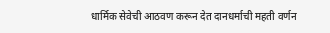धार्मिक सेवेची आठवण करून देत दानधर्माची महती वर्णन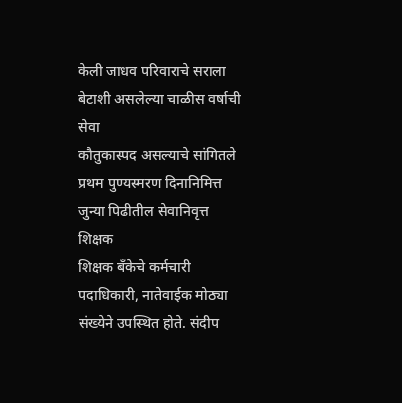केली जाधव परिवाराचे सराला बेटाशी असलेल्या चाळीस वर्षाची सेवा
कौतुकास्पद असल्याचे सांगितले
प्रथम पुण्यस्मरण दिनानिमित्त जुन्या पिढीतील सेवानिवृत्त शिक्षक
शिक्षक बॅंकेचे कर्मचारी पदाधिकारी, नातेवाईक मोठ्या संख्येने उपस्थित होते. संदीप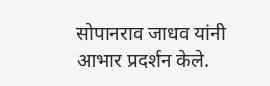सोपानराव जाधव यांनी आभार प्रदर्शन केले.